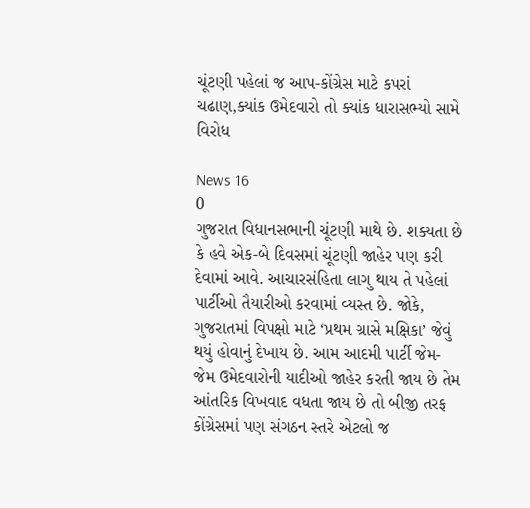ચૂંટણી પહેલાં જ આપ-કોંગ્રેસ માટે કપરાં ચઢાણ,ક્યાંક ઉમેદવારો તો ક્યાંક ધારાસભ્યો સામે વિરોધ

News 16
0
ગુજરાત વિધાનસભાની ચૂંટણી માથે છે. શક્યતા છે કે હવે એક-બે દિવસમાં ચૂંટણી જાહેર પણ કરી દેવામાં આવે. આચારસંહિતા લાગુ થાય તે પહેલાં પાર્ટીઓ તૈયારીઓ કરવામાં વ્યસ્ત છે. જોકે, ગુજરાતમાં વિપક્ષો માટે ‘પ્રથમ ગ્રાસે મક્ષિકા’ જેવું થયું હોવાનું દેખાય છે. આમ આદમી પાર્ટી જેમ-જેમ ઉમેદવારોની યાદીઓ જાહેર કરતી જાય છે તેમ આંતરિક વિખવાદ વધતા જાય છે તો બીજી તરફ કોંગ્રેસમાં પણ સંગઠન સ્તરે એટલો જ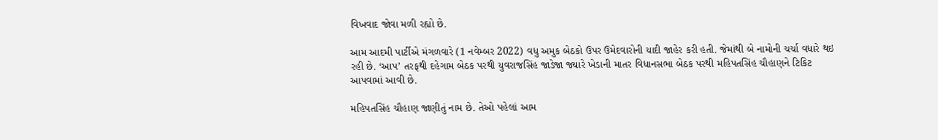વિખવાદ જોવા મળી રહ્યો છે.

આમ આદમી પાર્ટીએ મંગળવારે (1 નવેમ્બર 2022) વધુ અમુક બેઠકો ઉપર ઉમેદવારોની યાદી જાહેર કરી હતી. જેમાંથી બે નામોની ચર્ચા વધારે થઇ રહી છે. ‘આપ’ તરફથી દહેગામ બેઠક પરથી યુવરાજસિંહ જાડેજા જ્યારે ખેડાની માતર વિધાનસભા બેઠક પરથી મહિપતસિંહ ચૌહાણને ટિકિટ આપવામાં આવી છે.

મહિપતસિંહ ચૌહાણ જાણીતું નામ છે. તેઓ પહેલાં આમ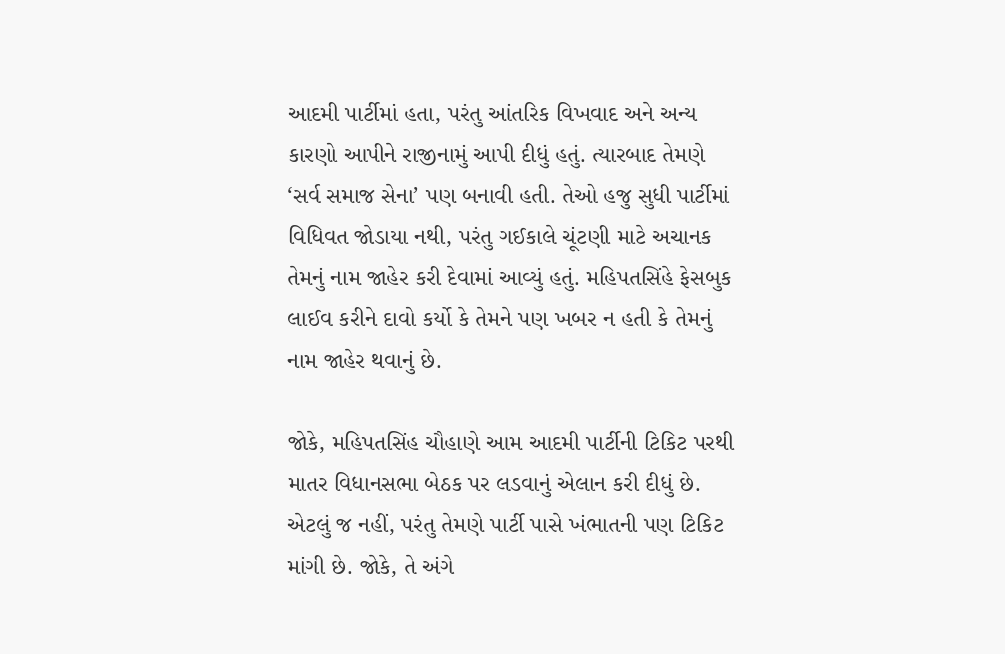આદમી પાર્ટીમાં હતા, પરંતુ આંતરિક વિખવાદ અને અન્ય કારણો આપીને રાજીનામું આપી દીધું હતું. ત્યારબાદ તેમણે ‘સર્વ સમાજ સેના’ પણ બનાવી હતી. તેઓ હજુ સુધી પાર્ટીમાં વિધિવત જોડાયા નથી, પરંતુ ગઈકાલે ચૂંટણી માટે અચાનક તેમનું નામ જાહેર કરી દેવામાં આવ્યું હતું. મહિપતસિંહે ફેસબુક લાઈવ કરીને દાવો કર્યો કે તેમને પણ ખબર ન હતી કે તેમનું નામ જાહેર થવાનું છે.

જોકે, મહિપતસિંહ ચૌહાણે આમ આદમી પાર્ટીની ટિકિટ પરથી માતર વિધાનસભા બેઠક પર લડવાનું એલાન કરી દીધું છે. એટલું જ નહીં, પરંતુ તેમણે પાર્ટી પાસે ખંભાતની પણ ટિકિટ માંગી છે. જોકે, તે અંગે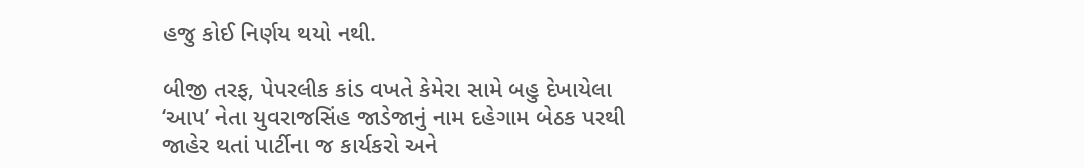હજુ કોઈ નિર્ણય થયો નથી.

બીજી તરફ, પેપરલીક કાંડ વખતે કેમેરા સામે બહુ દેખાયેલા ‘આપ’ નેતા યુવરાજસિંહ જાડેજાનું નામ દહેગામ બેઠક પરથી જાહેર થતાં પાર્ટીના જ કાર્યકરો અને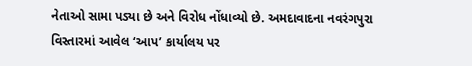નેતાઓ સામા પડ્યા છે અને વિરોધ નોંધાવ્યો છે. અમદાવાદના નવરંગપુરા વિસ્તારમાં આવેલ ‘આપ’ કાર્યાલય પર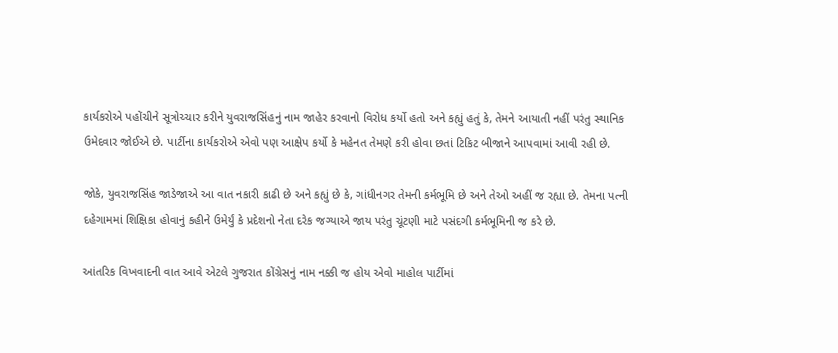કાર્યકરોએ પહોંચીને સૂત્રોચ્ચાર કરીને યુવરાજસિંહનું નામ જાહેર કરવાનો વિરોધ કર્યો હતો અને કહ્યું હતું કે, તેમને આયાતી નહીં પરંતુ સ્થાનિક ઉમેદવાર જોઈએ છે. પાર્ટીના કાર્યકરોએ એવો પણ આક્ષેપ કર્યો કે મહેનત તેમણે કરી હોવા છતાં ટિકિટ બીજાને આપવામાં આવી રહી છે.

જોકે, યુવરાજસિંહ જાડેજાએ આ વાત નકારી કાઢી છે અને કહ્યું છે કે, ગાંધીનગર તેમની કર્મભૂમિ છે અને તેઓ અહીં જ રહ્યા છે. તેમના પત્ની દહેગામમાં શિક્ષિકા હોવાનું કહીને ઉમેર્યું કે પ્રદેશનો નેતા દરેક જગ્યાએ જાય પરંતુ ચૂંટણી માટે પસંદગી કર્મભૂમિની જ કરે છે.

આંતરિક વિખવાદની વાત આવે એટલે ગુજરાત કોંગ્રેસનું નામ નક્કી જ હોય એવો માહોલ પાર્ટીમાં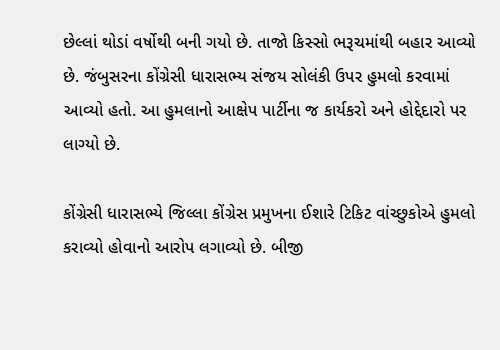છેલ્લાં થોડાં વર્ષોથી બની ગયો છે. તાજો કિસ્સો ભરૂચમાંથી બહાર આવ્યો છે. જંબુસરના કોંગ્રેસી ધારાસભ્ય સંજય સોલંકી ઉપર હુમલો કરવામાં આવ્યો હતો. આ હુમલાનો આક્ષેપ પાર્ટીના જ કાર્યકરો અને હોદ્દેદારો પર લાગ્યો છે.

કોંગ્રેસી ધારાસભ્યે જિલ્લા કોંગ્રેસ પ્રમુખના ઈશારે ટિકિટ વાંચ્છુકોએ હુમલો કરાવ્યો હોવાનો આરોપ લગાવ્યો છે. બીજી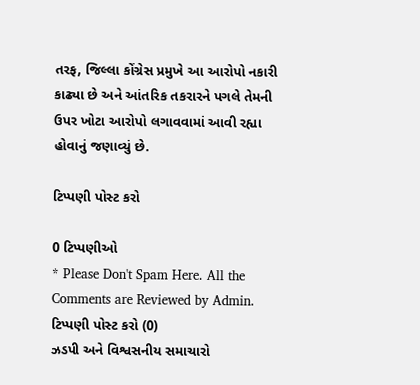તરફ, જિલ્લા કોંગ્રેસ પ્રમુખે આ આરોપો નકારી કાઢ્યા છે અને આંતરિક તકરારને પગલે તેમની ઉપર ખોટા આરોપો લગાવવામાં આવી રહ્યા હોવાનું જણાવ્યું છે.

ટિપ્પણી પોસ્ટ કરો

0 ટિપ્પણીઓ
* Please Don't Spam Here. All the Comments are Reviewed by Admin.
ટિપ્પણી પોસ્ટ કરો (0)
ઝડપી અને વિશ્વસનીય સમાચારો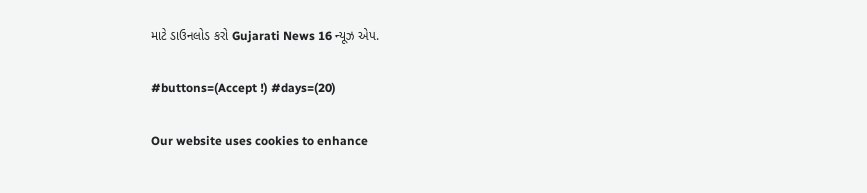માટે ડાઉનલોડ કરો Gujarati News 16 ન્યૂઝ એપ.

#buttons=(Accept !) #days=(20)

Our website uses cookies to enhance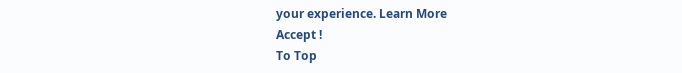your experience. Learn More
Accept !
To Top